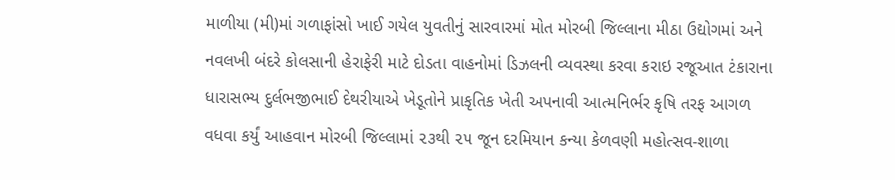માળીયા (મી)માં ગળાફાંસો ખાઈ ગયેલ યુવતીનું સારવારમાં મોત મોરબી જિલ્લાના મીઠા ઉદ્યોગમાં અને નવલખી બંદરે કોલસાની હેરાફેરી માટે દોડતા વાહનોમાં ડિઝલની વ્યવસ્થા કરવા કરાઇ રજૂઆત ટંકારાના ધારાસભ્ય દુર્લભજીભાઈ દેથરીયાએ ખેડૂતોને પ્રાકૃતિક ખેતી અપનાવી આત્મનિર્ભર કૃષિ તરફ આગળ વધવા કર્યું આહવાન મોરબી જિલ્લામાં ૨૩થી ૨૫ જૂન દરમિયાન કન્યા કેળવણી મહોત્સવ-શાળા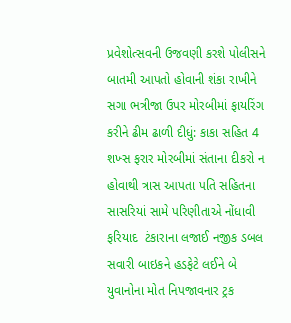પ્રવેશોત્સવની ઉજવણી કરશે પોલીસને બાતમી આપતો હોવાની શંકા રાખીને સગા ભત્રીજા ઉપર મોરબીમાં ફાયરિંગ કરીને ઢીમ ઢાળી દીધું: કાકા સહિત 4 શખ્સ ફરાર મોરબીમાં સંતાના દીકરો ન હોવાથી ત્રાસ આપતા પતિ સહિતના સાસરિયાં સામે પરિણીતાએ નોંધાવી ફરિયાદ  ટંકારાના લજાઈ નજીક ડબલ સવારી બાઇકને હડફેટે લઈને બે યુવાનોના મોત નિપજાવનાર ટ્રક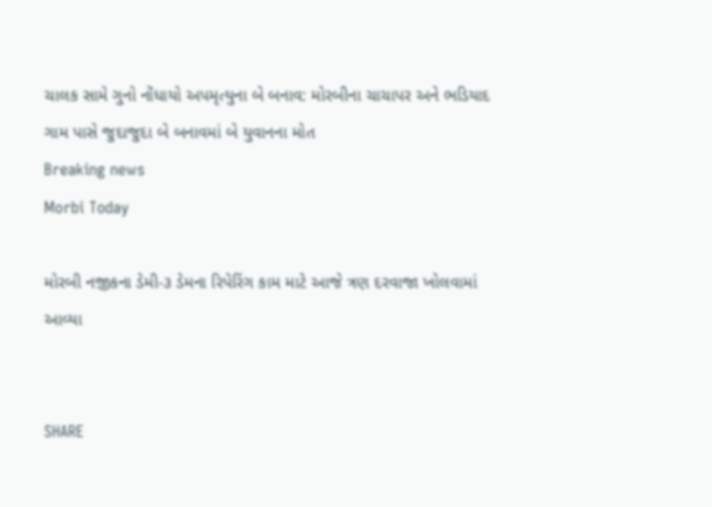ચાલક સામે ગુનો નોંધાયો અપમૃત્યુના બે બનાવ: મોરબીના ચાચાપર અને ભડિયાદ ગામ પાસે જુદાજુદા બે બનાવમાં બે યુવાનના મોત
Breaking news
Morbi Today

મોરબી નજીકના ડેમી-૩ ડેમના રિપેરિંગ કામ માટે આજે ત્રણ દરવાજા ખોલવામાં આવ્યા


SHARE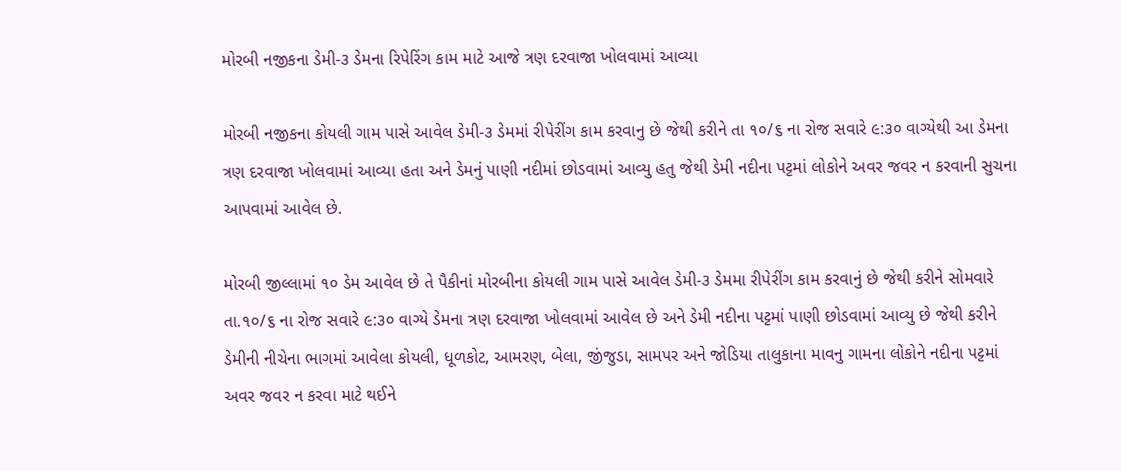મોરબી નજીકના ડેમી-૩ ડેમના રિપેરિંગ કામ માટે આજે ત્રણ દરવાજા ખોલવામાં આવ્યા

મોરબી નજીકના કોયલી ગામ પાસે આવેલ ડેમી-૩ ડેમમાં રીપેરીંગ કામ કરવાનુ છે જેથી કરીને તા ૧૦/૬ ના રોજ સવારે ૯:૩૦ વાગ્યેથી આ ડેમના ત્રણ દરવાજા ખોલવામાં આવ્યા હતા અને ડેમનું પાણી નદીમાં છોડવામાં આવ્યુ હતુ જેથી ડેમી નદીના પટ્ટમાં લોકોને અવર જવર ન કરવાની સુચના આપવામાં આવેલ છે.

મોરબી જીલ્લામાં ૧૦ ડેમ આવેલ છે તે પૈકીનાં મોરબીના કોયલી ગામ પાસે આવેલ ડેમી-૩ ડેમમા રીપેરીંગ કામ કરવાનું છે જેથી કરીને સોમવારે તા.૧૦/૬ ના રોજ સવારે ૯:૩૦ વાગ્યે ડેમના ત્રણ દરવાજા ખોલવામાં આવેલ છે અને ડેમી નદીના પટ્ટમાં પાણી છોડવામાં આવ્યુ છે જેથી કરીને ડેમીની નીચેના ભાગમાં આવેલા કોયલી, ધૂળકોટ, આમરણ, બેલા, જીંજુડા, સામપર અને જોડિયા તાલુકાના માવનુ ગામના લોકોને નદીના પટ્ટમાં અવર જવર ન કરવા માટે થઈને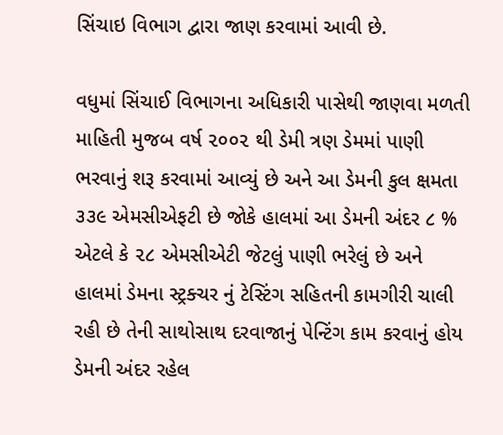સિંચાઇ વિભાગ દ્વારા જાણ કરવામાં આવી છે.

વધુમાં સિંચાઈ વિભાગના અધિકારી પાસેથી જાણવા મળતી માહિતી મુજબ વર્ષ ૨૦૦૨ થી ડેમી ત્રણ ડેમમાં પાણી ભરવાનું શરૂ કરવામાં આવ્યું છે અને આ ડેમની કુલ ક્ષમતા ૩૩૯ એમસીએફટી છે જોકે હાલમાં આ ડેમની અંદર ૮ % એટલે કે ૨૮ એમસીએટી જેટલું પાણી ભરેલું છે અને હાલમાં ડેમના સ્ટ્રક્ચર નું ટેસ્ટિંગ સહિતની કામગીરી ચાલી રહી છે તેની સાથોસાથ દરવાજાનું પેન્ટિંગ કામ કરવાનું હોય ડેમની અંદર રહેલ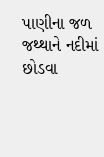પાણીના જળ જથ્થાને નદીમાં છોડવા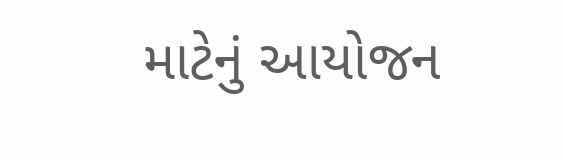માટેનું આયોજન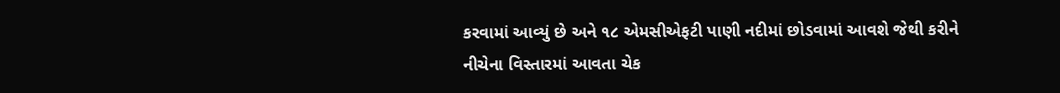કરવામાં આવ્યું છે અને ૧૮ એમસીએફટી પાણી નદીમાં છોડવામાં આવશે જેથી કરીને નીચેના વિસ્તારમાં આવતા ચેક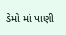ડેમો માં પાણી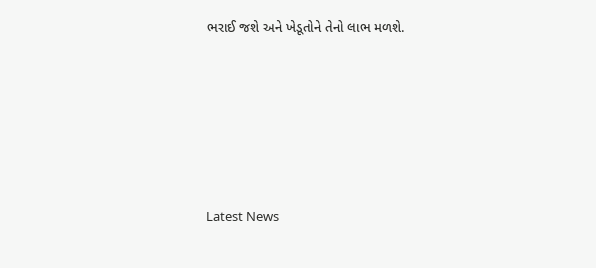ભરાઈ જશે અને ખેડૂતોને તેનો લાભ મળશે.






Latest News